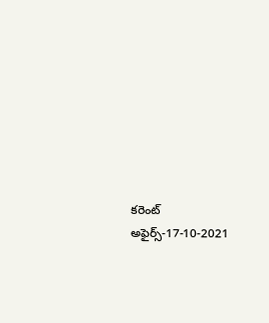కరెంట్ అఫైర్స్-17-10-2021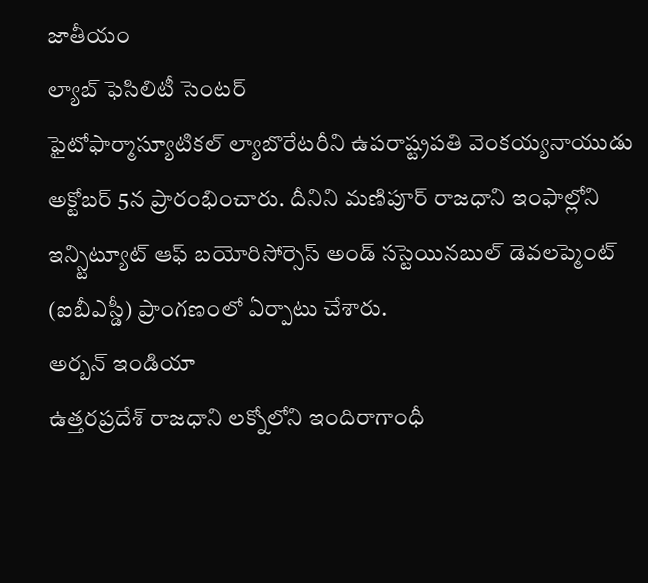జాతీయం
ల్యాబ్ ఫెసిలిటీ సెంటర్
ఫైటోఫార్మాస్యూటికల్ ల్యాబొరేటరీని ఉపరాష్ట్రపతి వెంకయ్యనాయుడు అక్టోబర్ 5న ప్రారంభించారు. దీనిని మణిపూర్ రాజధాని ఇంఫాల్లోని ఇన్స్టిట్యూట్ ఆఫ్ బయోరిసోర్సెస్ అండ్ సస్టెయినబుల్ డెవలప్మెంట్ (ఐబీఎస్డీ) ప్రాంగణంలో ఏర్పాటు చేశారు.
అర్బన్ ఇండియా
ఉత్తరప్రదేశ్ రాజధాని లక్నోలోని ఇందిరాగాంధీ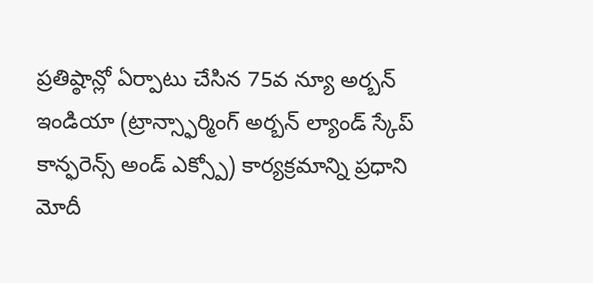ప్రతిష్ఠాన్లో ఏర్పాటు చేసిన 75వ న్యూ అర్బన్ ఇండియా (ట్రాన్స్ఫార్మింగ్ అర్బన్ ల్యాండ్ స్కేప్ కాన్ఫరెన్స్ అండ్ ఎక్స్పో) కార్యక్రమాన్ని ప్రధాని మోదీ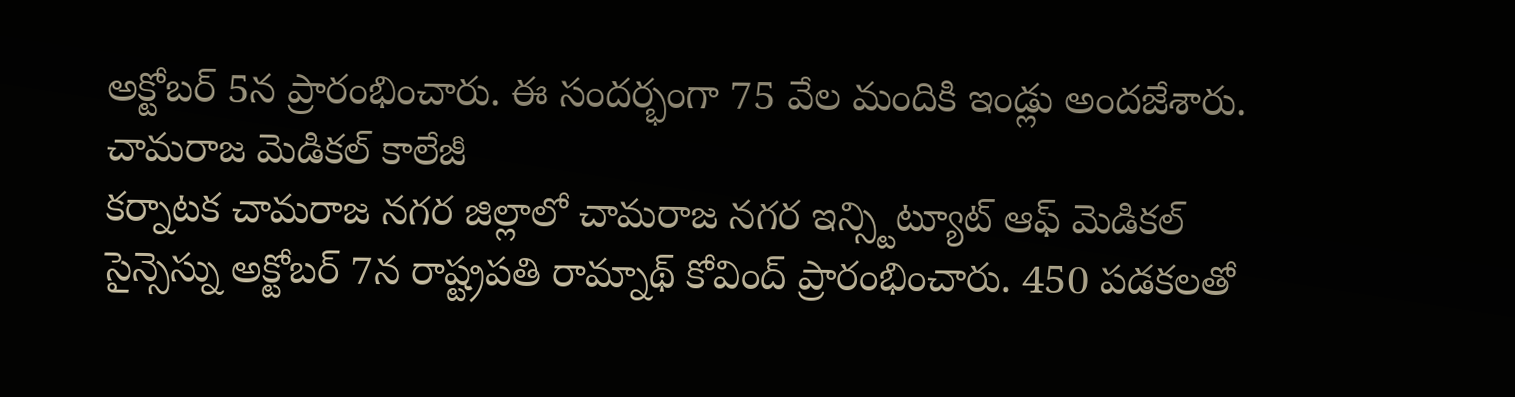అక్టోబర్ 5న ప్రారంభించారు. ఈ సందర్భంగా 75 వేల మందికి ఇండ్లు అందజేశారు.
చామరాజ మెడికల్ కాలేజీ
కర్నాటక చామరాజ నగర జిల్లాలో చామరాజ నగర ఇన్స్టిట్యూట్ ఆఫ్ మెడికల్ సైన్సెస్ను అక్టోబర్ 7న రాష్ట్రపతి రామ్నాథ్ కోవింద్ ప్రారంభించారు. 450 పడకలతో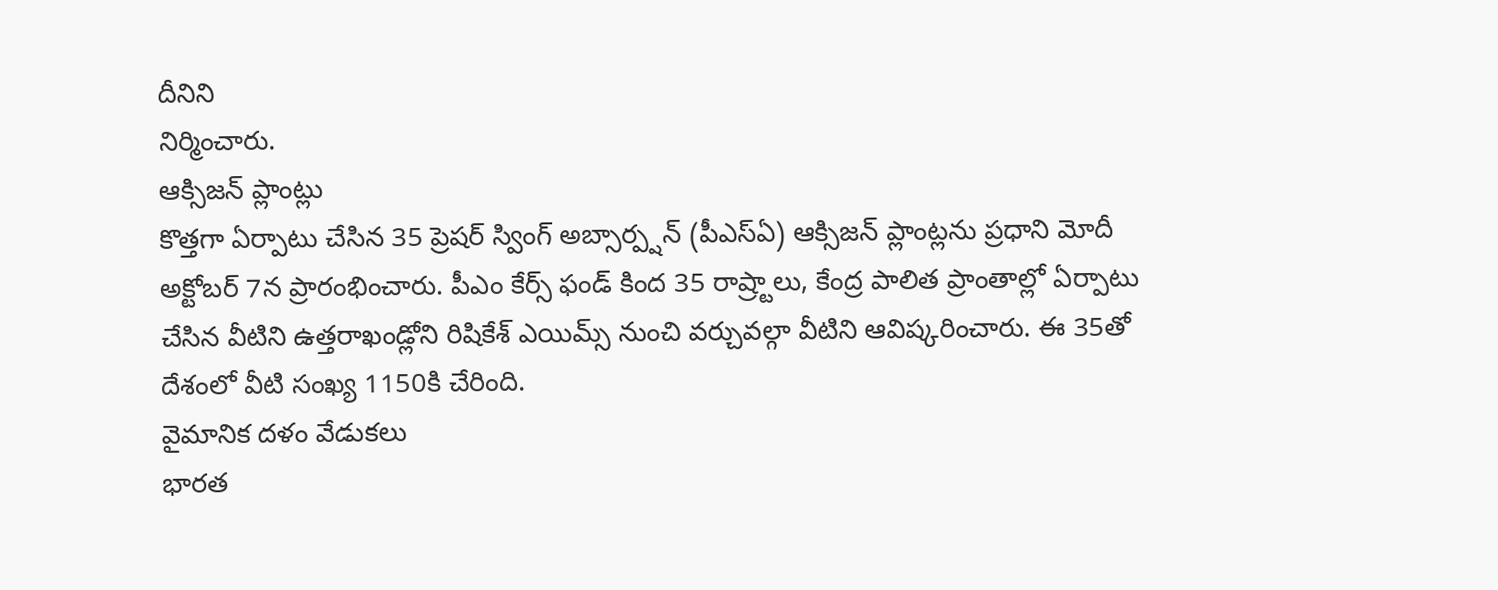దీనిని
నిర్మించారు.
ఆక్సిజన్ ప్లాంట్లు
కొత్తగా ఏర్పాటు చేసిన 35 ప్రెషర్ స్వింగ్ అబ్సార్ప్షన్ (పీఎస్ఏ) ఆక్సిజన్ ప్లాంట్లను ప్రధాని మోదీ అక్టోబర్ 7న ప్రారంభించారు. పీఎం కేర్స్ ఫండ్ కింద 35 రాష్ర్టాలు, కేంద్ర పాలిత ప్రాంతాల్లో ఏర్పాటు చేసిన వీటిని ఉత్తరాఖండ్లోని రిషికేశ్ ఎయిమ్స్ నుంచి వర్చువల్గా వీటిని ఆవిష్కరించారు. ఈ 35తో దేశంలో వీటి సంఖ్య 1150కి చేరింది.
వైమానిక దళం వేడుకలు
భారత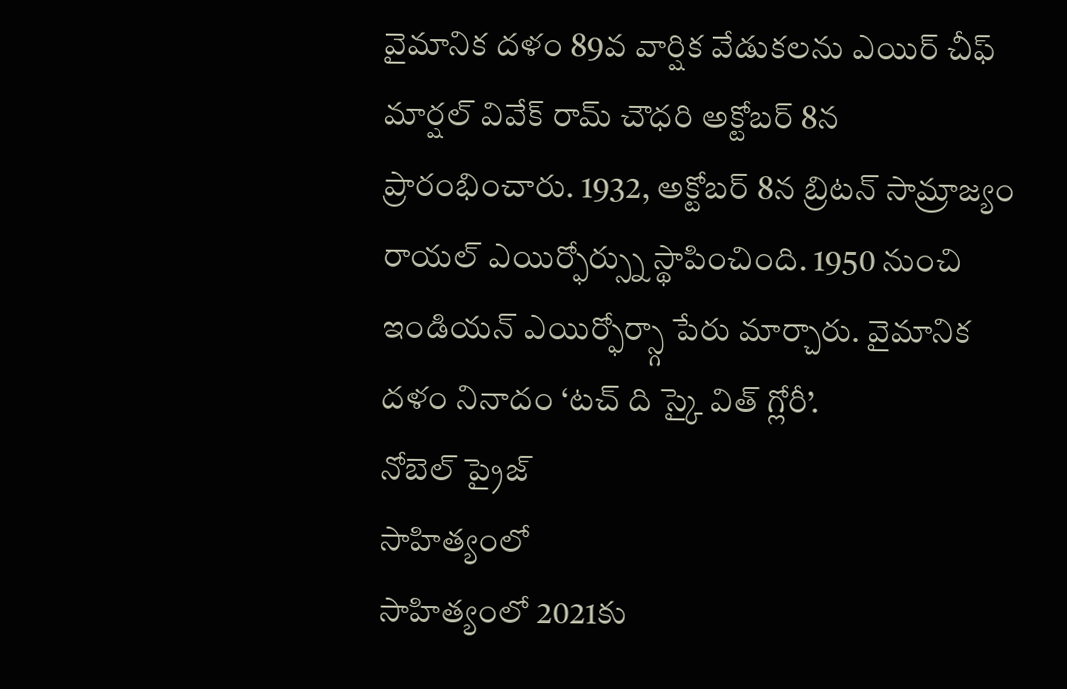వైమానిక దళం 89వ వార్షిక వేడుకలను ఎయిర్ చీఫ్ మార్షల్ వివేక్ రామ్ చౌధరి అక్టోబర్ 8న ప్రారంభించారు. 1932, అక్టోబర్ 8న బ్రిటన్ సామ్రాజ్యం రాయల్ ఎయిర్ఫోర్స్ను స్థాపించింది. 1950 నుంచి ఇండియన్ ఎయిర్ఫోర్స్గా పేరు మార్చారు. వైమానిక దళం నినాదం ‘టచ్ ది స్కై విత్ గ్లోరీ’.
నోబెల్ ప్రైజ్
సాహిత్యంలో
సాహిత్యంలో 2021కు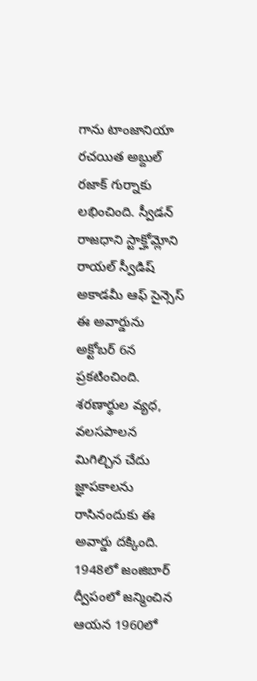గాను టాంజానియా రచయిత అబ్దుల్ రజాక్ గుర్నాకు లభించింది. స్వీడన్ రాజధాని స్టాక్హోమ్లోని రాయల్ స్వీడిష్ అకాడమీ ఆఫ్ సైన్సెస్ ఈ అవార్డును అక్టోబర్ 6న ప్రకటించింది. శరణార్థుల వ్యధ, వలసపాలన మిగిల్చిన చేదు జ్ఞాపకాలను రాసినందుకు ఈ అవార్డు దక్కింది. 1948లో జంజిబార్ ద్వీపంలో జన్మించిన ఆయన 1960లో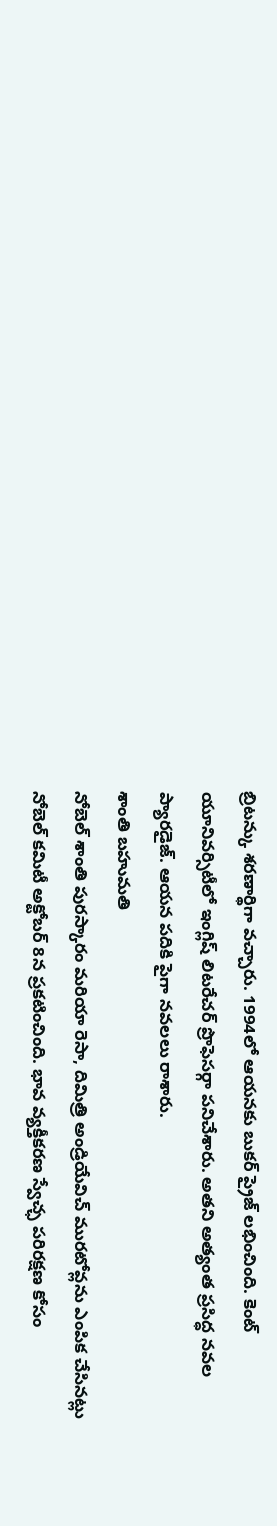బ్రిటన్కు శరణార్థిగా వచ్చారు. 1994లో ఆయనకు బుకర్ ప్రైజ్ లభించింది. కెంట్ యూనివర్సిటీలో ఇంగ్లిష్ లిటరేచర్ ప్రొఫెసర్గా పనిచేశారు. అతని అత్యంత ప్రసిద్ధ నవల ప్యారడైజ్. ఆయన పదికి పైగా నవలలు రాశారు.
శాంతి బహుమతి
నోబెల్ శాంతి పురస్కారం మరియా రెసా, దిమిత్రి అండ్రియేవిచ్ మురటోవ్లను ఎంపిక చేసినట్లు నోబెల్ కమిటీ అక్టోబర్ 8న ప్రకటించింది. భావ వ్యక్తీకరణ స్వేచ్ఛ పరిరక్షణ కోసం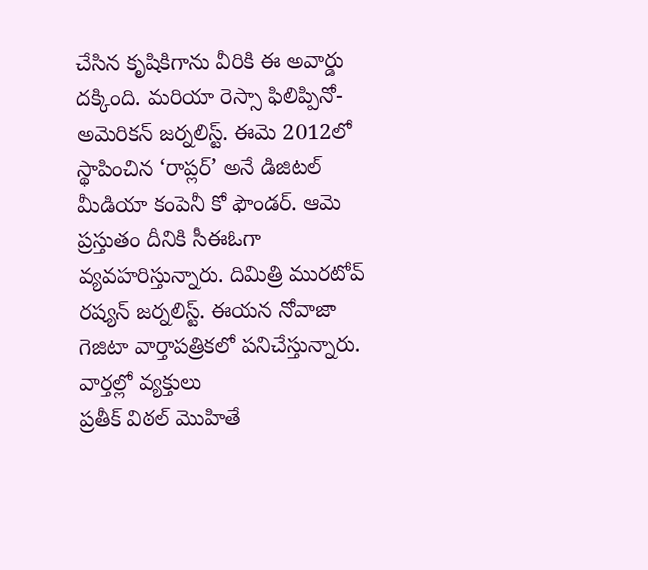చేసిన కృషికిగాను వీరికి ఈ అవార్డు దక్కింది. మరియా రెస్సా ఫిలిప్పినో-అమెరికన్ జర్నలిస్ట్. ఈమె 2012లో స్థాపించిన ‘రాప్లర్’ అనే డిజిటల్ మీడియా కంపెనీ కో ఫౌండర్. ఆమె ప్రస్తుతం దీనికి సీఈఓగా వ్యవహరిస్తున్నారు. దిమిత్రి మురటోవ్ రష్యన్ జర్నలిస్ట్. ఈయన నోవాజా గెజిటా వార్తాపత్రికలో పనిచేస్తున్నారు.
వార్తల్లో వ్యక్తులు
ప్రతీక్ విఠల్ మొహితే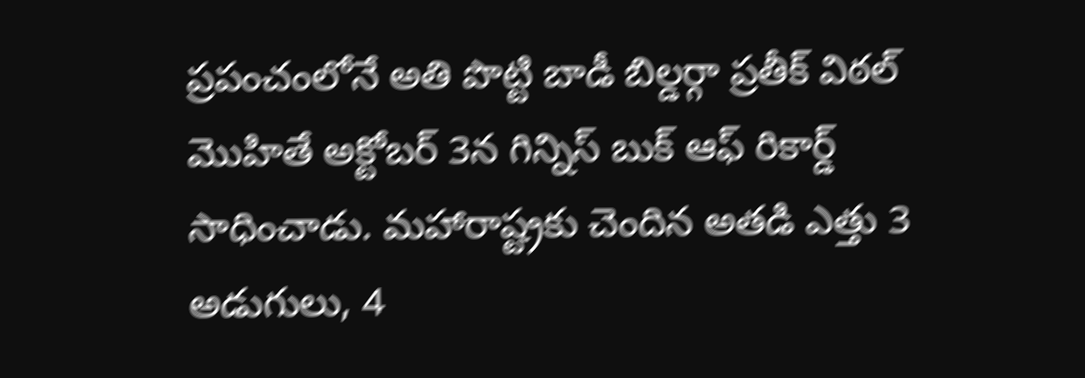ప్రపంచంలోనే అతి పొట్టి బాడీ బిల్డర్గా ప్రతీక్ విఠల్ మొహితే అక్టోబర్ 3న గిన్నిస్ బుక్ ఆఫ్ రికార్డ్ సాధించాడు. మహారాష్ట్రకు చెందిన అతడి ఎత్తు 3 అడుగులు, 4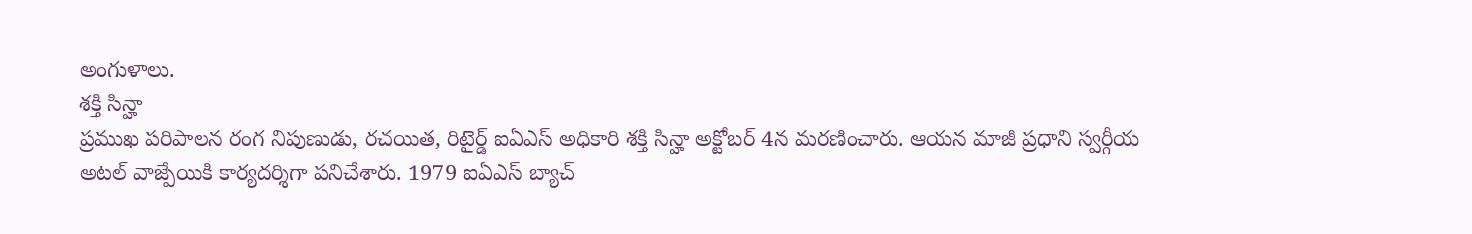అంగుళాలు.
శక్తి సిన్హా
ప్రముఖ పరిపాలన రంగ నిపుణుడు, రచయిత, రిటైర్డ్ ఐఏఎస్ అధికారి శక్తి సిన్హా అక్టోబర్ 4న మరణించారు. ఆయన మాజీ ప్రధాని స్వర్గీయ అటల్ వాజ్పేయికి కార్యదర్శిగా పనిచేశారు. 1979 ఐఏఎస్ బ్యాచ్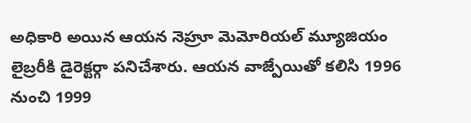అధికారి అయిన ఆయన నెహ్రూ మెమోరియల్ మ్యూజియం లైబ్రరీకి డైరెక్టర్గా పనిచేశారు. ఆయన వాజ్పేయితో కలిసి 1996 నుంచి 1999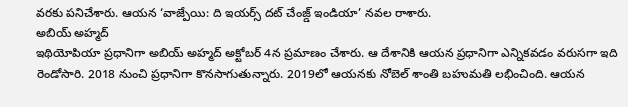వరకు పనిచేశారు. ఆయన ‘వాజ్పేయి: ది ఇయర్స్ దట్ చేంజ్డ్ ఇండియా’ నవల రాశారు.
అబియ్ అహ్మద్
ఇథియోపియా ప్రధానిగా అబియ్ అహ్మద్ అక్టోబర్ 4న ప్రమాణం చేశారు. ఆ దేశానికి ఆయన ప్రధానిగా ఎన్నికవడం వరుసగా ఇది రెండోసారి. 2018 నుంచి ప్రధానిగా కొనసాగుతున్నారు. 2019లో ఆయనకు నోబెల్ శాంతి బహుమతి లభించింది. ఆయన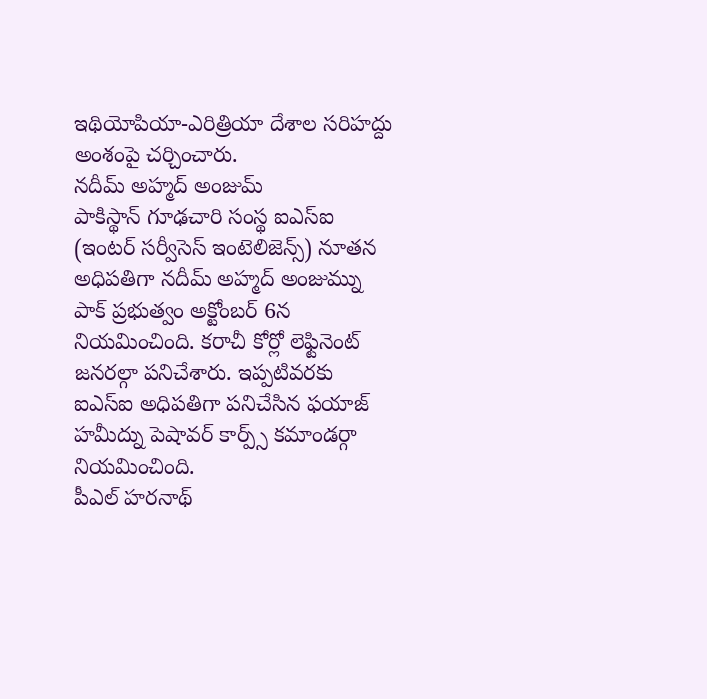ఇథియోపియా-ఎరిత్రియా దేశాల సరిహద్దు అంశంపై చర్చించారు.
నదీమ్ అహ్మద్ అంజుమ్
పాకిస్థాన్ గూఢచారి సంస్థ ఐఎస్ఐ (ఇంటర్ సర్వీసెస్ ఇంటెలిజెన్స్) నూతన అధిపతిగా నదీమ్ అహ్మద్ అంజుమ్ను పాక్ ప్రభుత్వం అక్టోంబర్ 6న నియమించింది. కరాచీ కోర్లో లెఫ్టినెంట్ జనరల్గా పనిచేశారు. ఇప్పటివరకు ఐఎస్ఐ అధిపతిగా పనిచేసిన ఫయాజ్ హమీద్ను పెషావర్ కార్ప్స్ కమాండర్గా నియమించింది.
పీఎల్ హరనాథ్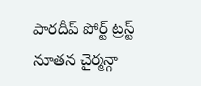పారదీప్ పోర్ట్ ట్రస్ట్ నూతన చైర్మన్గా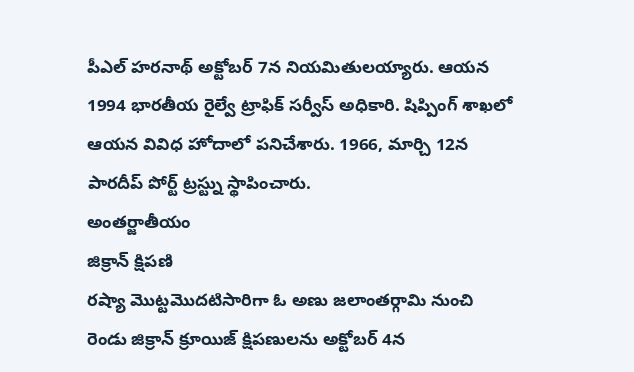పీఎల్ హరనాథ్ అక్టోబర్ 7న నియమితులయ్యారు. ఆయన 1994 భారతీయ రైల్వే ట్రాఫిక్ సర్వీస్ అధికారి. షిప్పింగ్ శాఖలో ఆయన వివిధ హోదాలో పనిచేశారు. 1966, మార్చి 12న పారదీప్ పోర్ట్ ట్రస్ట్ను స్థాపించారు.
అంతర్జాతీయం
జిక్రాన్ క్షిపణి
రష్యా మొట్టమొదటిసారిగా ఓ అణు జలాంతర్గామి నుంచి రెండు జిక్రాన్ క్రూయిజ్ క్షిపణులను అక్టోబర్ 4న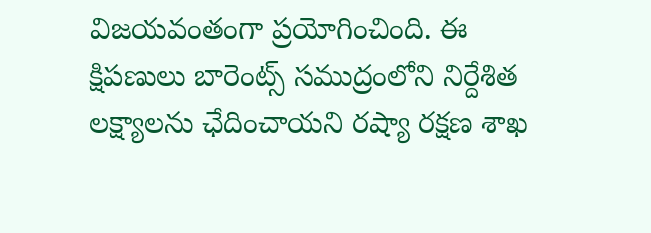విజయవంతంగా ప్రయోగించింది. ఈ క్షిపణులు బారెంట్స్ సముద్రంలోని నిర్దేశిత లక్ష్యాలను ఛేదించాయని రష్యా రక్షణ శాఖ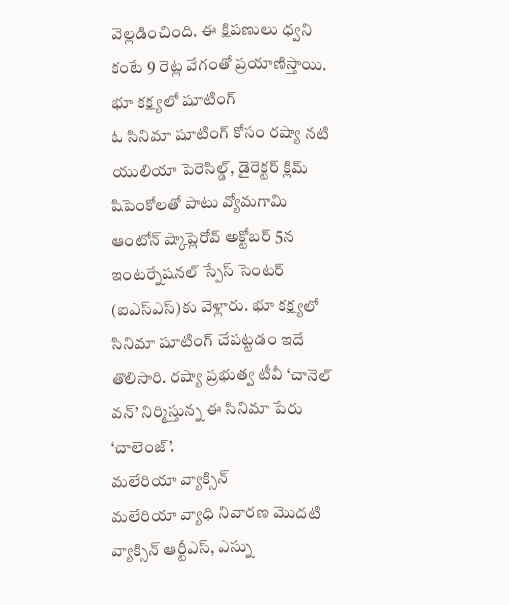వెల్లడించింది. ఈ క్షిపణులు ధ్వని కంటే 9 రెట్ల వేగంతో ప్రయాణిస్తాయి.
భూ కక్ష్యలో షూటింగ్
ఓ సినిమా షూటింగ్ కోసం రష్యా నటి యులియా పెరెసిల్డ్, డైరెక్టర్ క్లిమ్ షిపెంకోలతో పాటు వ్యోమగామి ఆంటోన్ ష్కాప్లెరోవ్ అక్టోబర్ 5న ఇంటర్నేషనల్ స్పేస్ సెంటర్ (ఐఎస్ఎస్)కు వెళ్లారు. భూ కక్ష్యలో సినిమా షూటింగ్ చేపట్టడం ఇదే తొలిసారి. రష్యా ప్రభుత్వ టీవీ ‘చానెల్ వన్’ నిర్మిస్తున్న ఈ సినిమా పేరు
‘చాలెంజ్’.
మలేరియా వ్యాక్సిన్
మలేరియా వ్యాధి నివారణ మొదటి వ్యాక్సిన్ ఆర్టీఎస్, ఎస్ను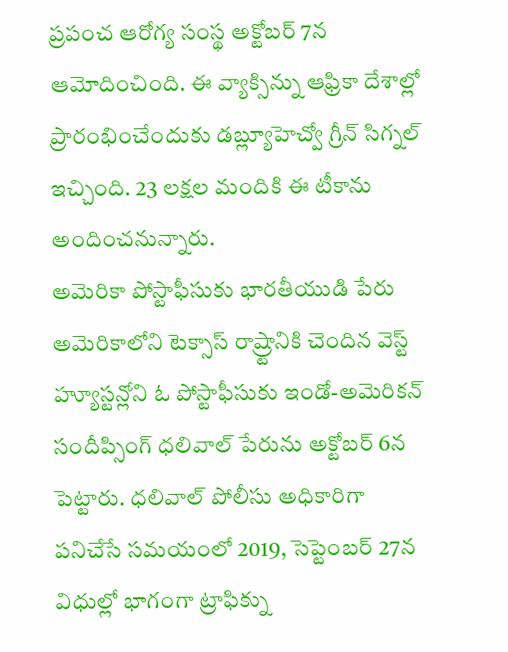ప్రపంచ ఆరోగ్య సంస్థ అక్టోబర్ 7న ఆమోదించింది. ఈ వ్యాక్సిన్ను ఆఫ్రికా దేశాల్లో ప్రారంభించేందుకు డబ్ల్యూహెచ్వో గ్రీన్ సిగ్నల్ ఇచ్చింది. 23 లక్షల మందికి ఈ టీకాను అందించనున్నారు.
అమెరికా పోస్టాఫీసుకు భారతీయుడి పేరు
అమెరికాలోని టెక్సాస్ రాష్ర్టానికి చెందిన వెస్ట్ హ్యూస్టన్లోని ఓ పోస్టాఫీసుకు ఇండో-అమెరికన్ సందీప్సింగ్ ధలివాల్ పేరును అక్టోబర్ 6న పెట్టారు. ధలివాల్ పోలీసు అధికారిగా పనిచేసే సమయంలో 2019, సెప్టెంబర్ 27న విధుల్లో భాగంగా ట్రాఫిక్ను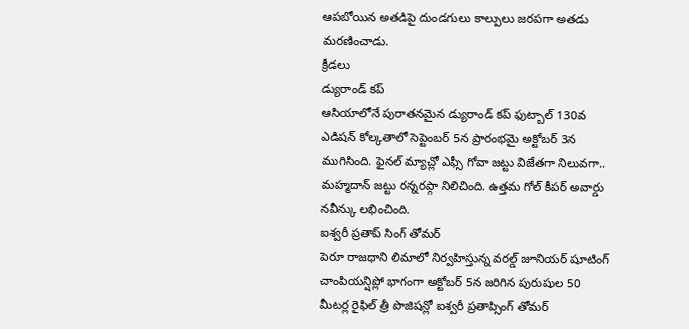ఆపబోయిన అతడిపై దుండగులు కాల్పులు జరపగా అతడు మరణించాడు.
క్రీడలు
డ్యురాండ్ కప్
ఆసియాలోనే పురాతనమైన డ్యురాండ్ కప్ ఫుట్బాల్ 130వ ఎడిషన్ కోల్కతాలో సెప్టెంబర్ 5న ప్రారంభమై అక్టోబర్ 3న ముగిసింది. ఫైనల్ మ్యాచ్లో ఎఫ్సీ గోవా జట్టు విజేతగా నిలువగా.. మహ్మదాన్ జట్టు రన్నరప్గా నిలిచింది. ఉత్తమ గోల్ కీపర్ అవార్డు నవీన్కు లభించింది.
ఐశ్వరీ ప్రతాప్ సింగ్ తోమర్
పెరూ రాజధాని లిమాలో నిర్వహిస్తున్న వరల్డ్ జూనియర్ షూటింగ్ చాంపియన్షిప్లో భాగంగా అక్టోబర్ 5న జరిగిన పురుషుల 50 మీటర్ల రైఫిల్ త్రీ పొజిషన్లో ఐశ్వరీ ప్రతాప్సింగ్ తోమర్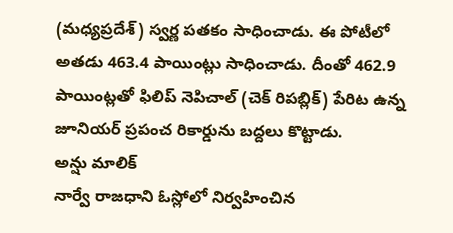(మధ్యప్రదేశ్) స్వర్ణ పతకం సాధించాడు. ఈ పోటీలో అతడు 463.4 పాయింట్లు సాధించాడు. దీంతో 462.9 పాయింట్లతో ఫిలిప్ నెపిచాల్ (చెక్ రిపబ్లిక్) పేరిట ఉన్న జూనియర్ ప్రపంచ రికార్డును బద్దలు కొట్టాడు.
అన్షు మాలిక్
నార్వే రాజధాని ఓస్లోలో నిర్వహించిన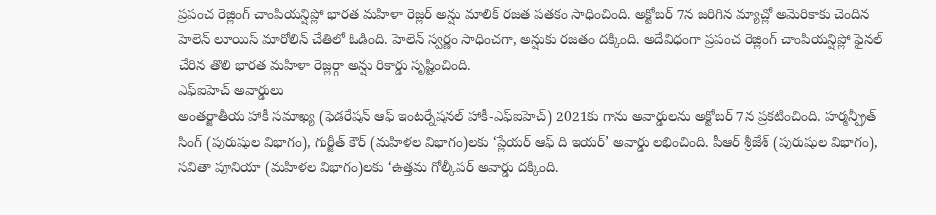ప్రపంచ రెజ్లింగ్ చాంపియన్షిప్లో భారత మహిళా రెజ్లర్ అన్షు మాలిక్ రజత పతకం సాధించింది. అక్టోబర్ 7న జరిగిన మ్యాచ్లో అమెరికాకు చెందిన హెలెన్ లూయిస్ మారోలిన్ చేతిలో ఓడింది. హెలెన్ స్వర్ణం సాధించగా, అన్షుకు రజతం దక్కింది. అదేవిధంగా ప్రపంచ రెజ్లింగ్ చాంపియన్షిప్లో ఫైనల్ చేరిన తొలి భారత మహిళా రెజ్లర్గా అన్షు రికార్డు సృష్టించింది.
ఎఫ్ఐహెచ్ అవార్డులు
అంతర్జాతీయ హాకీ సమాఖ్య (ఫెడరేషన్ ఆఫ్ ఇంటర్నేషనల్ హాకీ-ఎఫ్ఐహెచ్) 2021కు గాను అవార్డులను అక్టోబర్ 7న ప్రకటించింది. హర్మన్ప్రీత్ సింగ్ (పురుషుల విభాగం), గుర్జీత్ కౌర్ (మహిళల విభాగం)లకు ‘ప్లేయర్ ఆఫ్ ది ఇయర్’ అవార్డు లభించింది. పీఆర్ శ్రీజేశ్ (పురుషుల విభాగం), సవితా పూనియా (మహిళల విభాగం)లకు ‘ఉత్తమ గోల్కీపర్ అవార్డు దక్కింది.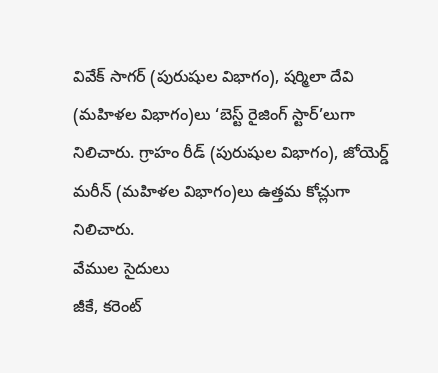వివేక్ సాగర్ (పురుషుల విభాగం), షర్మిలా దేవి (మహిళల విభాగం)లు ‘బెస్ట్ రైజింగ్ స్టార్’లుగా నిలిచారు. గ్రాహం రీడ్ (పురుషుల విభాగం), జోయెర్డ్ మరీన్ (మహిళల విభాగం)లు ఉత్తమ కోచ్లుగా నిలిచారు.
వేముల సైదులు
జీకే, కరెంట్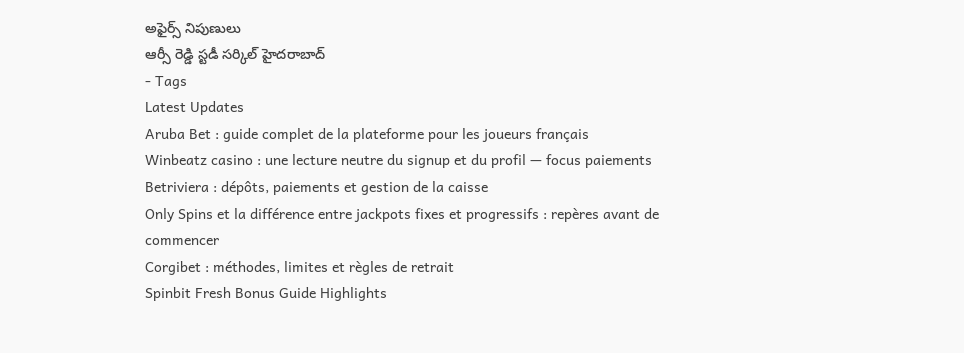అఫైర్స్ నిపుణులు
ఆర్సీ రెడ్డి స్టడీ సర్కిల్ హైదరాబాద్
- Tags
Latest Updates
Aruba Bet : guide complet de la plateforme pour les joueurs français
Winbeatz casino : une lecture neutre du signup et du profil — focus paiements
Betriviera : dépôts, paiements et gestion de la caisse
Only Spins et la différence entre jackpots fixes et progressifs : repères avant de commencer
Corgibet : méthodes, limites et règles de retrait
Spinbit Fresh Bonus Guide Highlights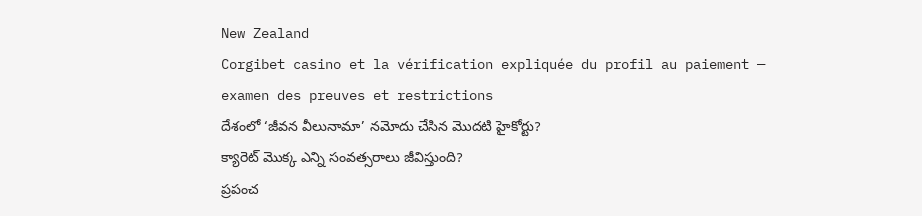New Zealand
Corgibet casino et la vérification expliquée du profil au paiement — examen des preuves et restrictions
దేశంలో ‘జీవన వీలునామా’ నమోదు చేసిన మొదటి హైకోర్టు?
క్యారెట్ మొక్క ఎన్ని సంవత్సరాలు జీవిస్తుంది?
ప్రపంచ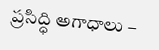ప్రసిద్ధి అగాధాలు –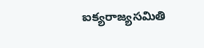ఐక్యరాజ్యసమితి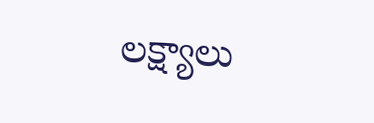లక్ష్యాలు